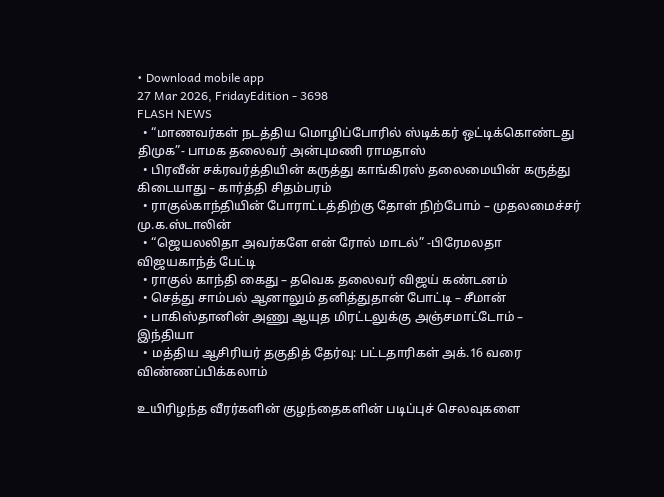• Download mobile app
27 Mar 2026, FridayEdition - 3698
FLASH NEWS
  • “மாணவர்கள் நடத்திய மொழிப்போரில் ஸ்டிக்கர் ஒட்டிக்கொண்டது திமுக”- பாமக தலைவர் அன்புமணி ராமதாஸ்
  • பிரவீன் சக்ரவர்த்தியின் கருத்து காங்கிரஸ் தலைமையின் கருத்து கிடையாது – கார்த்தி சிதம்பரம்
  • ராகுல்காந்தியின் போராட்டத்திற்கு தோள் நிற்போம் – முதலமைச்சர் மு.க.ஸ்டாலின்
  • “ஜெயலலிதா அவர்களே என் ரோல் மாடல்” -பிரேமலதா விஜயகாந்த் பேட்டி
  • ராகுல் காந்தி கைது – தவெக தலைவர் விஜய் கண்டனம்
  • செத்து சாம்பல் ஆனாலும் தனித்துதான் போட்டி – சீமான்
  • பாகிஸ்தானின் அணு ஆயுத மிரட்டலுக்கு அஞ்சமாட்டோம் – இந்தியா
  • மத்திய ஆசிரியர் தகுதித் தேர்வு: பட்டதாரிகள் அக்.16 வரை விண்ணப்பிக்கலாம்

உயிரிழந்த வீரர்களின் குழந்தைகளின் படிப்புச் செலவுகளை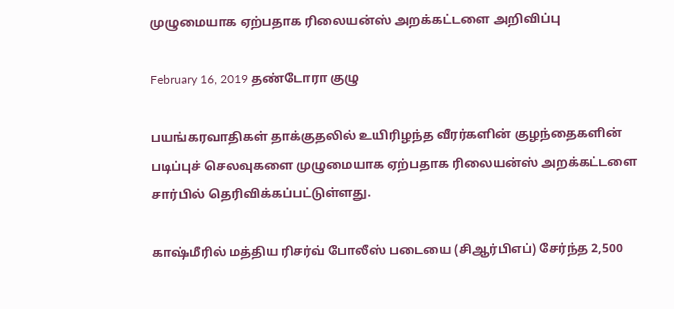முழுமையாக ஏற்பதாக ரிலையன்ஸ் அறக்கட்டளை அறிவிப்பு

February 16, 2019 தண்டோரா குழு

பயங்கரவாதிகள் தாக்குதலில் உயிரிழந்த வீரர்களின் குழந்தைகளின் படிப்புச் செலவுகளை முழுமையாக ஏற்பதாக ரிலையன்ஸ் அறக்கட்டளை சார்பில் தெரிவிக்கப்பட்டுள்ளது.

காஷ்மீரில் மத்திய ரிசர்வ் போலீஸ் படையை (சிஆர்பிஎப்) சேர்ந்த 2,500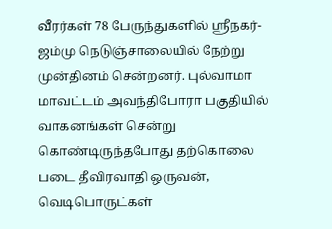வீரர்கள் 78 பேருந்துகளில் ஸ்ரீநகர்-ஜம்மு நெடுஞ்சாலையில் நேற்று முன்தினம் சென்றனர். புல்வாமா மாவட்டம் அவந்திபோரா பகுதியில் வாகனங்கள் சென்று கொண்டிருந்தபோது தற்கொலை படை தீவிரவாதி ஒருவன், வெடிபொருட்கள்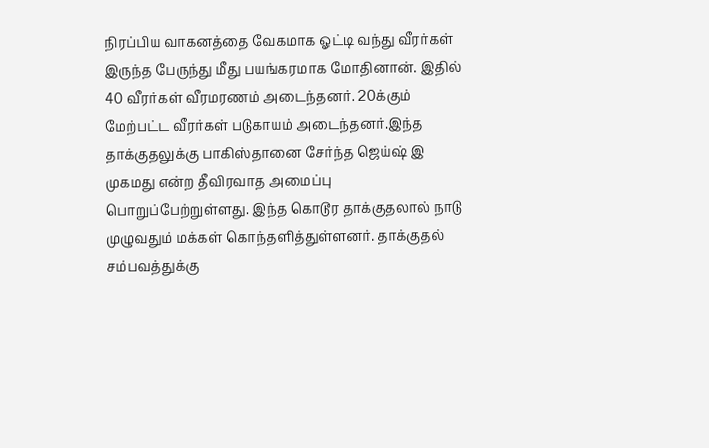நிரப்பிய வாகனத்தை வேகமாக ஓட்டி வந்து வீரர்கள் இருந்த பேருந்து மீது பயங்கரமாக மோதினான். இதில் 40 வீரர்கள் வீரமரணம் அடைந்தனர். 20க்கும் மேற்பட்ட வீரர்கள் படுகாயம் அடைந்தனர்.இந்த தாக்குதலுக்கு பாகிஸ்தானை சேர்ந்த ஜெய்ஷ் இ முகமது என்ற தீவிரவாத அமைப்பு பொறுப்பேற்றுள்ளது. இந்த கொடூர தாக்குதலால் நாடு முழுவதும் மக்கள் கொந்தளித்துள்ளனர். தாக்குதல் சம்பவத்துக்கு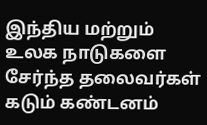இந்திய மற்றும் உலக நாடுகளை சேர்ந்த தலைவர்கள் கடும் கண்டனம்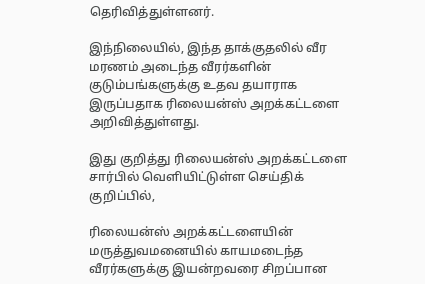தெரிவித்துள்ளனர்.

இந்நிலையில், இந்த தாக்குதலில் வீர மரணம் அடைந்த வீரர்களின் குடும்பங்களுக்கு உதவ தயாராக இருப்பதாக ரிலையன்ஸ் அறக்கட்டளை அறிவித்துள்ளது.

இது குறித்து ரிலையன்ஸ் அறக்கட்டளை சார்பில் வெளியிட்டுள்ள செய்திக் குறிப்பில்,

ரிலையன்ஸ் அறக்கட்டளையின் மருத்துவமனையில் காயமடைந்த வீரர்களுக்கு இயன்றவரை சிறப்பான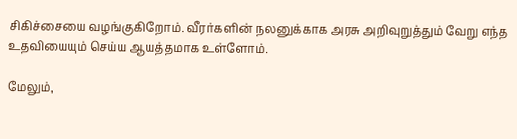சிகிச்சையை வழங்குகிறோம். வீரர்களின் நலனுக்காக அரசு அறிவுறுத்தும் வேறு எந்த உதவியையும் செய்ய ஆயத்தமாக உள்ளோம்.

மேலும்,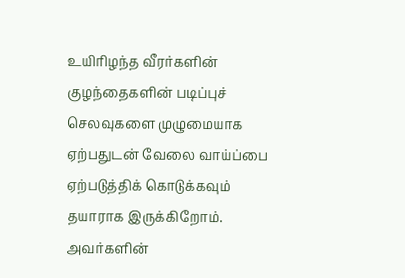உயிரிழந்த வீரர்களின் குழந்தைகளின் படிப்புச் செலவுகளை முழுமையாக ஏற்பதுடன் வேலை வாய்ப்பை ஏற்படுத்திக் கொடுக்கவும் தயாராக இருக்கிறோம். அவர்களின்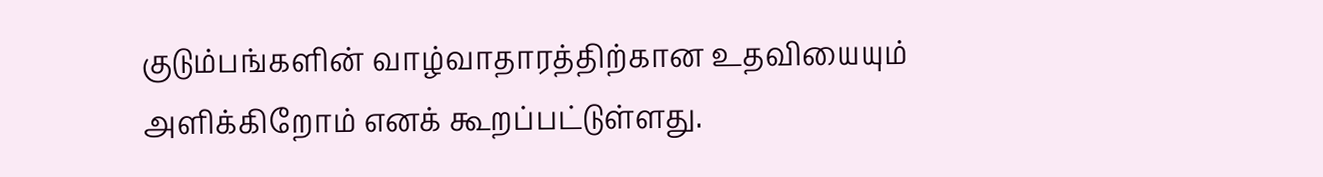குடும்பங்களின் வாழ்வாதாரத்திற்கான உதவியையும் அளிக்கிறோம் எனக் கூறப்பட்டுள்ளது.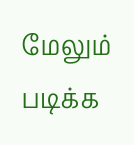மேலும் படிக்க